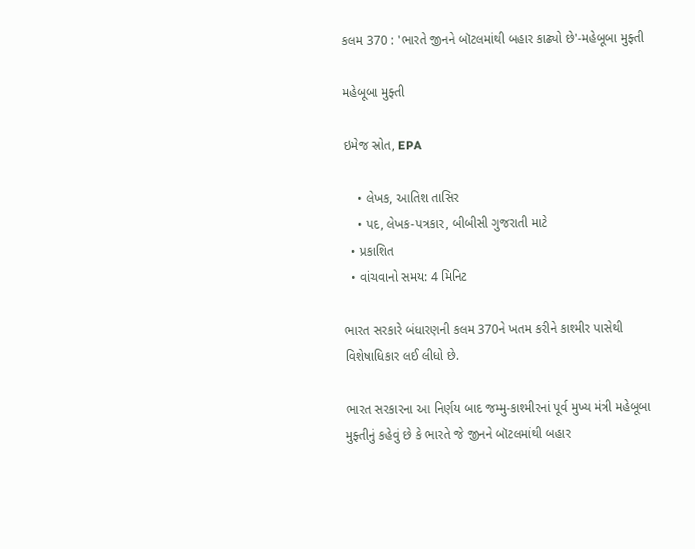કલમ 370 : 'ભારતે જીનને બૉટલમાંથી બહાર કાઢ્યો છે'-મહેબૂબા મુફ્તી

મહેબૂબા મુફ્તી

ઇમેજ સ્રોત, EPA

    • લેખક, આતિશ તાસિર
    • પદ, લેખક-પત્રકાર, બીબીસી ગુજરાતી માટે
  • પ્રકાશિત
  • વાંચવાનો સમય: 4 મિનિટ

ભારત સરકારે બંધારણની કલમ 370ને ખતમ કરીને કાશ્મીર પાસેથી વિશેષાધિકાર લઈ લીધો છે.

ભારત સરકારના આ નિર્ણય બાદ જમ્મુ-કાશ્મીરનાં પૂર્વ મુખ્ય મંત્રી મહેબૂબા મુફ્તીનું કહેવું છે કે ભારતે જે જીનને બૉટલમાંથી બહાર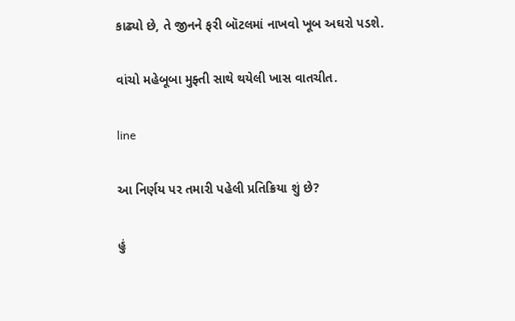કાઢ્યો છે, તે જીનને ફરી બૉટલમાં નાખવો ખૂબ અઘરો પડશે.

વાંચો મહેબૂબા મુફ્તી સાથે થયેલી ખાસ વાતચીત.

line

આ નિર્ણય પર તમારી પહેલી પ્રતિક્રિયા શું છે?

હું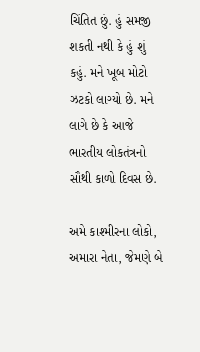ચિંતિત છું. હું સમજી શકતી નથી કે હું શું કહું. મને ખૂબ મોટો ઝટકો લાગ્યો છે. મને લાગે છે કે આજે ભારતીય લોકતંત્રનો સૌથી કાળો દિવસ છે.

અમે કાશ્મીરના લોકો, અમારા નેતા, જેમણે બે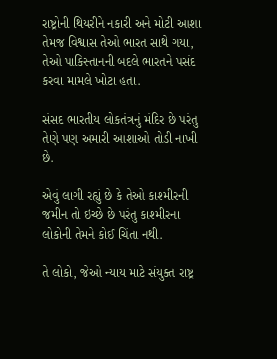રાષ્ટ્રોની થિયરીને નકારી અને મોટી આશા તેમજ વિશ્વાસ તેઓ ભારત સાથે ગયા, તેઓ પાકિસ્તાનની બદલે ભારતને પસંદ કરવા મામલે ખોટા હતા.

સંસદ ભારતીય લોકતંત્રનું મંદિર છે પરંતુ તેણે પણ અમારી આશાઓ તોડી નાખી છે.

એવું લાગી રહ્યું છે કે તેઓ કાશ્મીરની જમીન તો ઇચ્છે છે પરંતુ કાશ્મીરના લોકોની તેમને કોઈ ચિંતા નથી.

તે લોકો, જેઓ ન્યાય માટે સંયુક્ત રાષ્ટ્ર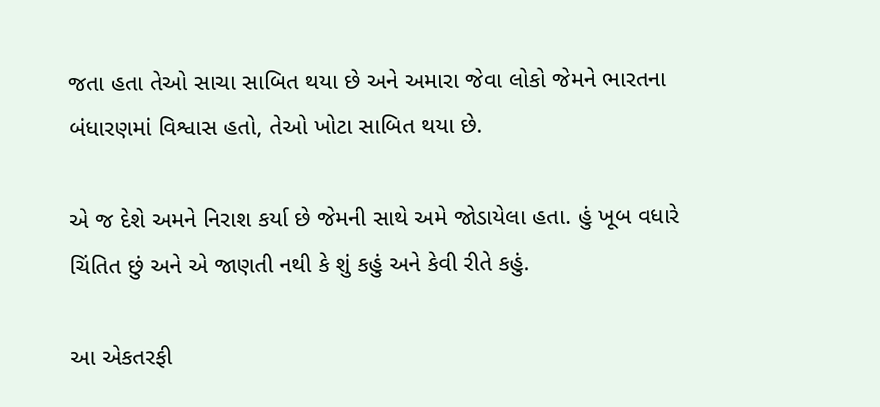જતા હતા તેઓ સાચા સાબિત થયા છે અને અમારા જેવા લોકો જેમને ભારતના બંધારણમાં વિશ્વાસ હતો, તેઓ ખોટા સાબિત થયા છે.

એ જ દેશે અમને નિરાશ કર્યા છે જેમની સાથે અમે જોડાયેલા હતા. હું ખૂબ વધારે ચિંતિત છું અને એ જાણતી નથી કે શું કહું અને કેવી રીતે કહું.

આ એકતરફી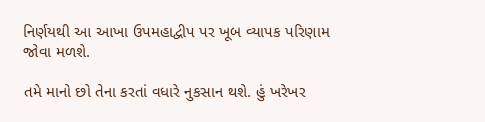નિર્ણયથી આ આખા ઉપમહાદ્વીપ પર ખૂબ વ્યાપક પરિણામ જોવા મળશે.

તમે માનો છો તેના કરતાં વધારે નુકસાન થશે. હું ખરેખર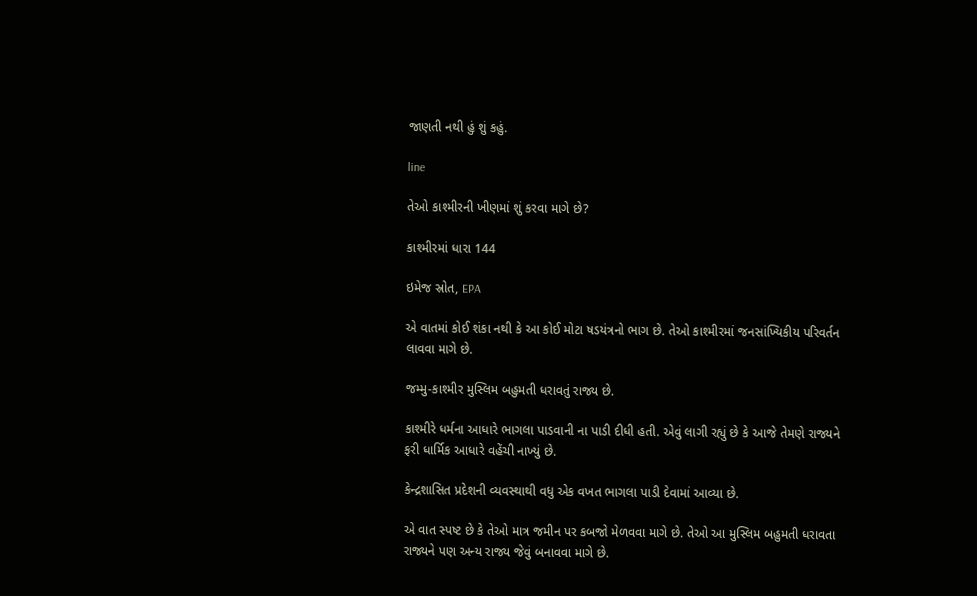જાણતી નથી હું શું કહું.

line

તેઓ કાશ્મીરની ખીણમાં શું કરવા માગે છે?

કાશ્મીરમાં ધારા 144

ઇમેજ સ્રોત, EPA

એ વાતમાં કોઈ શંકા નથી કે આ કોઈ મોટા ષડયંત્રનો ભાગ છે. તેઓ કાશ્મીરમાં જનસાંખ્યિકીય પરિવર્તન લાવવા માગે છે.

જમ્મુ-કાશ્મીર મુસ્લિમ બહુમતી ધરાવતું રાજ્ય છે.

કાશ્મીરે ધર્મના આધારે ભાગલા પાડવાની ના પાડી દીધી હતી. એવું લાગી રહ્યું છે કે આજે તેમણે રાજ્યને ફરી ધાર્મિક આધારે વહેંચી નાખ્યું છે.

કેન્દ્રશાસિત પ્રદેશની વ્યવસ્થાથી વધુ એક વખત ભાગલા પાડી દેવામાં આવ્યા છે.

એ વાત સ્પષ્ટ છે કે તેઓ માત્ર જમીન પર કબજો મેળવવા માગે છે. તેઓ આ મુસ્લિમ બહુમતી ધરાવતા રાજ્યને પણ અન્ય રાજ્ય જેવું બનાવવા માગે છે.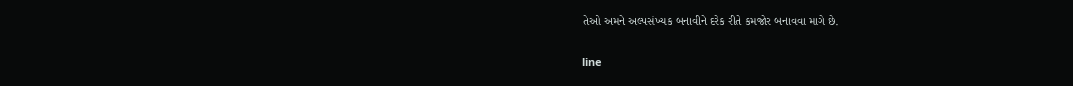તેઓ અમને અલ્પસંખ્યક બનાવીને દરેક રીતે કમજોર બનાવવા માગે છે.

line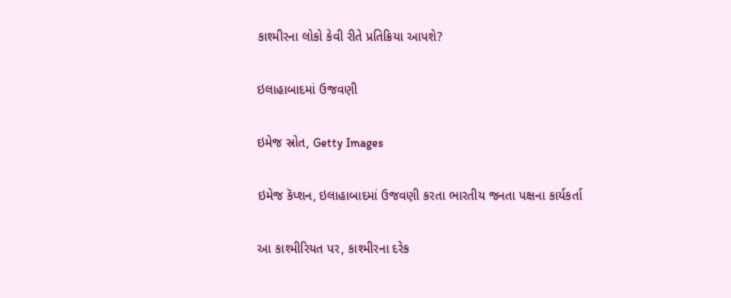કાશ્મીરના લોકો કેવી રીતે પ્રતિક્રિયા આપશે?

ઇલાહાબાદમાં ઉજવણી

ઇમેજ સ્રોત, Getty Images

ઇમેજ કૅપ્શન, ઇલાહાબાદમાં ઉજવણી કરતા ભારતીય જનતા પક્ષના કાર્યકર્તા

આ કાશ્મીરિયત પર, કાશ્મીરના દરેક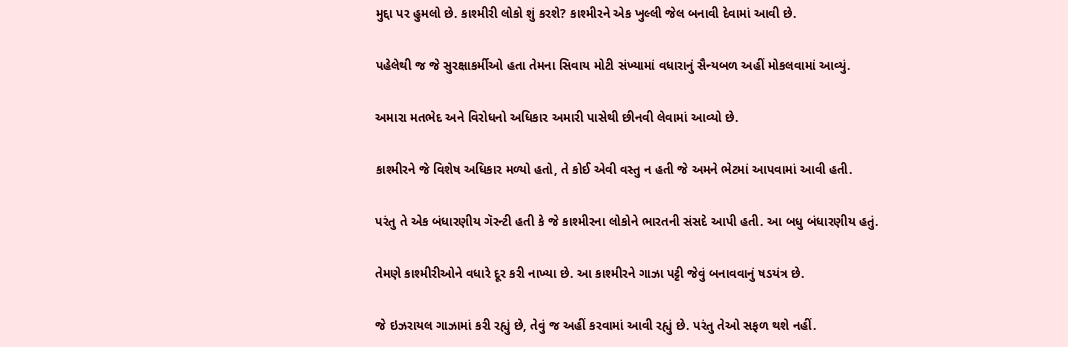મુદ્દા પર હુમલો છે. કાશ્મીરી લોકો શું કરશે? કાશ્મીરને એક ખુલ્લી જેલ બનાવી દેવામાં આવી છે.

પહેલેથી જ જે સુરક્ષાકર્મીઓ હતા તેમના સિવાય મોટી સંખ્યામાં વધારાનું સૈન્યબળ અહીં મોકલવામાં આવ્યું.

અમારા મતભેદ અને વિરોધનો અધિકાર અમારી પાસેથી છીનવી લેવામાં આવ્યો છે.

કાશ્મીરને જે વિશેષ અધિકાર મળ્યો હતો, તે કોઈ એવી વસ્તુ ન હતી જે અમને ભેટમાં આપવામાં આવી હતી.

પરંતુ તે એક બંધારણીય ગૅરન્ટી હતી કે જે કાશ્મીરના લોકોને ભારતની સંસદે આપી હતી. આ બધુ બંધારણીય હતું.

તેમણે કાશ્મીરીઓને વધારે દૂર કરી નાખ્યા છે. આ કાશ્મીરને ગાઝા પટ્ટી જેવું બનાવવાનું ષડયંત્ર છે.

જે ઇઝરાયલ ગાઝામાં કરી રહ્યું છે, તેવું જ અહીં કરવામાં આવી રહ્યું છે. પરંતુ તેઓ સફળ થશે નહીં.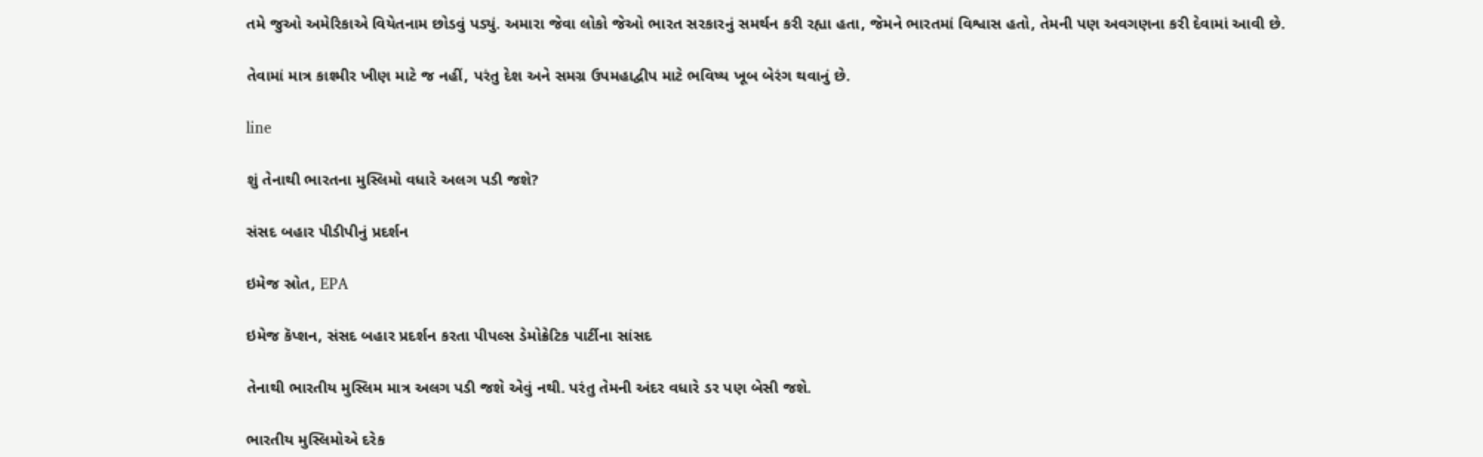તમે જુઓ અમેરિકાએ વિયેતનામ છોડવું પડ્યું. અમારા જેવા લોકો જેઓ ભારત સરકારનું સમર્થન કરી રહ્યા હતા, જેમને ભારતમાં વિશ્વાસ હતો, તેમની પણ અવગણના કરી દેવામાં આવી છે.

તેવામાં માત્ર કાશ્મીર ખીણ માટે જ નહીં, પરંતુ દેશ અને સમગ્ર ઉપમહાદ્વીપ માટે ભવિષ્ય ખૂબ બેરંગ થવાનું છે.

line

શું તેનાથી ભારતના મુસ્લિમો વધારે અલગ પડી જશે?

સંસદ બહાર પીડીપીનું પ્રદર્શન

ઇમેજ સ્રોત, EPA

ઇમેજ કૅપ્શન, સંસદ બહાર પ્રદર્શન કરતા પીપલ્સ ડેમોક્રેટિક પાર્ટીના સાંસદ

તેનાથી ભારતીય મુસ્લિમ માત્ર અલગ પડી જશે એવું નથી. પરંતુ તેમની અંદર વધારે ડર પણ બેસી જશે.

ભારતીય મુસ્લિમોએ દરેક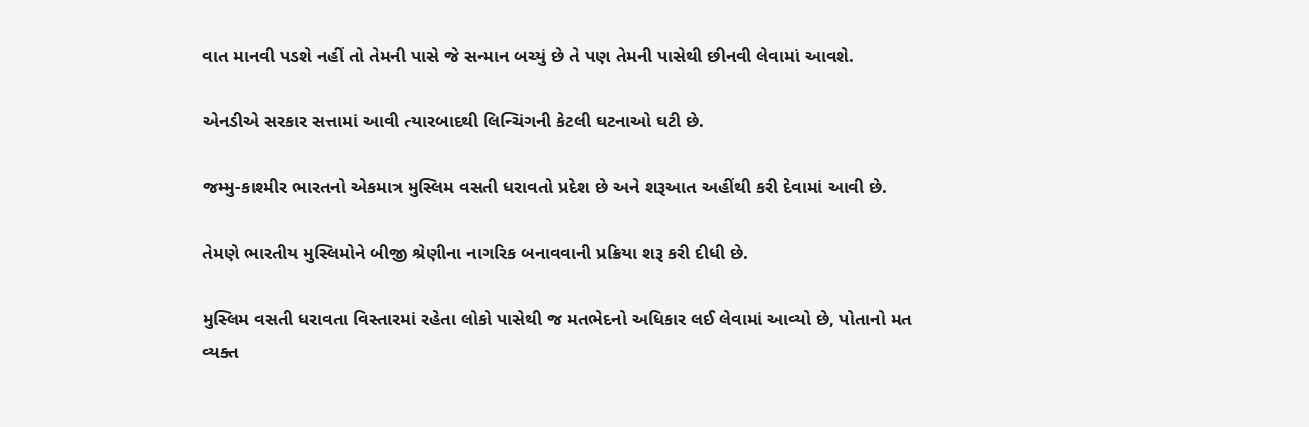વાત માનવી પડશે નહીં તો તેમની પાસે જે સન્માન બચ્યું છે તે પણ તેમની પાસેથી છીનવી લેવામાં આવશે.

એનડીએ સરકાર સત્તામાં આવી ત્યારબાદથી લિન્ચિંગની કેટલી ઘટનાઓ ઘટી છે.

જમ્મુ-કાશ્મીર ભારતનો એકમાત્ર મુસ્લિમ વસતી ધરાવતો પ્રદેશ છે અને શરૂઆત અહીંથી કરી દેવામાં આવી છે.

તેમણે ભારતીય મુસ્લિમોને બીજી શ્રેણીના નાગરિક બનાવવાની પ્રક્રિયા શરૂ કરી દીધી છે.

મુસ્લિમ વસતી ધરાવતા વિસ્તારમાં રહેતા લોકો પાસેથી જ મતભેદનો અધિકાર લઈ લેવામાં આવ્યો છે, પોતાનો મત વ્યક્ત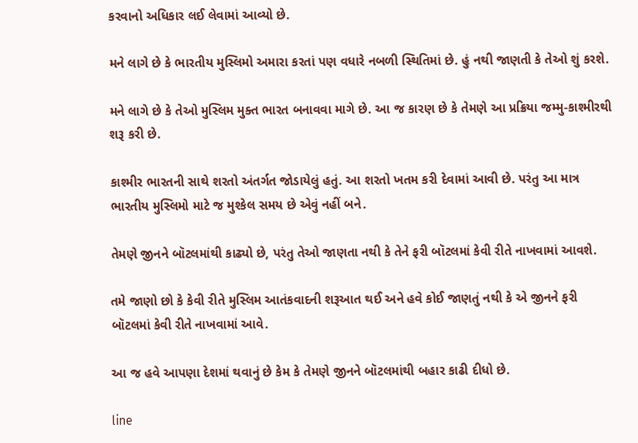કરવાનો અધિકાર લઈ લેવામાં આવ્યો છે.

મને લાગે છે કે ભારતીય મુસ્લિમો અમારા કરતાં પણ વધારે નબળી સ્થિતિમાં છે. હું નથી જાણતી કે તેઓ શું કરશે.

મને લાગે છે કે તેઓ મુસ્લિમ મુક્ત ભારત બનાવવા માગે છે. આ જ કારણ છે કે તેમણે આ પ્રક્રિયા જમ્મુ-કાશ્મીરથી શરૂ કરી છે.

કાશ્મીર ભારતની સાથે શરતો અંતર્ગત જોડાયેલું હતું. આ શરતો ખતમ કરી દેવામાં આવી છે. પરંતુ આ માત્ર ભારતીય મુસ્લિમો માટે જ મુશ્કેલ સમય છે એવું નહીં બને.

તેમણે જીનને બૉટલમાંથી કાઢ્યો છે, પરંતુ તેઓ જાણતા નથી કે તેને ફરી બૉટલમાં કેવી રીતે નાખવામાં આવશે.

તમે જાણો છો કે કેવી રીતે મુસ્લિમ આતંકવાદની શરૂઆત થઈ અને હવે કોઈ જાણતું નથી કે એ જીનને ફરી બૉટલમાં કેવી રીતે નાખવામાં આવે.

આ જ હવે આપણા દેશમાં થવાનું છે કેમ કે તેમણે જીનને બૉટલમાંથી બહાર કાઢી દીધો છે.

line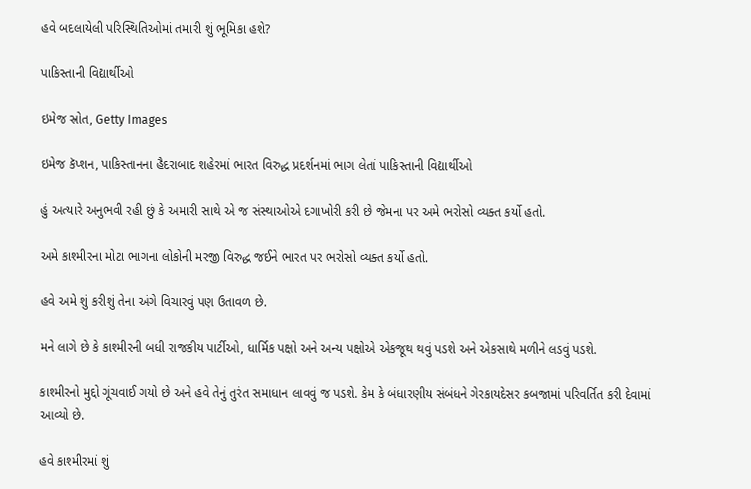હવે બદલાયેલી પરિસ્થિતિઓમાં તમારી શું ભૂમિકા હશે?

પાકિસ્તાની વિદ્યાર્થીઓ

ઇમેજ સ્રોત, Getty Images

ઇમેજ કૅપ્શન, પાકિસ્તાનના હૈદરાબાદ શહેરમાં ભારત વિરુદ્ધ પ્રદર્શનમાં ભાગ લેતાં પાકિસ્તાની વિદ્યાર્થીઓ

હું અત્યારે અનુભવી રહી છું કે અમારી સાથે એ જ સંસ્થાઓએ દગાખોરી કરી છે જેમના પર અમે ભરોસો વ્યક્ત કર્યો હતો.

અમે કાશ્મીરના મોટા ભાગના લોકોની મરજી વિરુદ્ધ જઈને ભારત પર ભરોસો વ્યક્ત કર્યો હતો.

હવે અમે શું કરીશું તેના અંગે વિચારવું પણ ઉતાવળ છે.

મને લાગે છે કે કાશ્મીરની બધી રાજકીય પાર્ટીઓ, ધાર્મિક પક્ષો અને અન્ય પક્ષોએ એકજૂથ થવું પડશે અને એકસાથે મળીને લડવું પડશે.

કાશ્મીરનો મુદ્દો ગૂંચવાઈ ગયો છે અને હવે તેનું તુરંત સમાધાન લાવવું જ પડશે. કેમ કે બંધારણીય સંબંધને ગેરકાયદેસર કબજામાં પરિવર્તિત કરી દેવામાં આવ્યો છે.

હવે કાશ્મીરમાં શું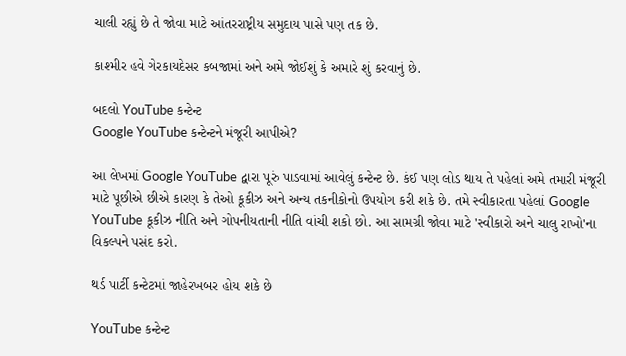ચાલી રહ્યું છે તે જોવા માટે આંતરરાષ્ટ્રીય સમુદાય પાસે પણ તક છે.

કાશ્મીર હવે ગેરકાયદેસર કબજામાં અને અમે જોઈશું કે અમારે શું કરવાનું છે.

બદલો YouTube કન્ટેન્ટ
Google YouTube કન્ટેન્ટને મંજૂરી આપીએ?

આ લેખમાં Google YouTube દ્વારા પૂરું પાડવામાં આવેલું કન્ટેન્ટ છે. કંઈ પણ લોડ થાય તે પહેલાં અમે તમારી મંજૂરી માટે પૂછીએ છીએ કારણ કે તેઓ કૂકીઝ અને અન્ય તકનીકોનો ઉપયોગ કરી શકે છે. તમે સ્વીકારતા પહેલાં Google YouTube કૂકીઝ નીતિ અને ગોપનીયતાની નીતિ વાંચી શકો છો. આ સામગ્રી જોવા માટે 'સ્વીકારો અને ચાલુ રાખો'ના વિકલ્પને પસંદ કરો.

થર્ડ પાર્ટી કન્ટેટમાં જાહેરખબર હોય શકે છે

YouTube કન્ટેન્ટ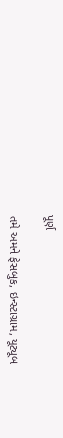પૂર્ણ

તમે અમને ફેસબુક, ઇન્સ્ટાગ્રામ, યૂટ્યૂબ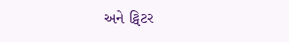અને ટ્વિટર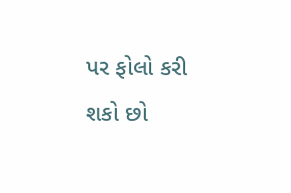પર ફોલો કરી શકો છો